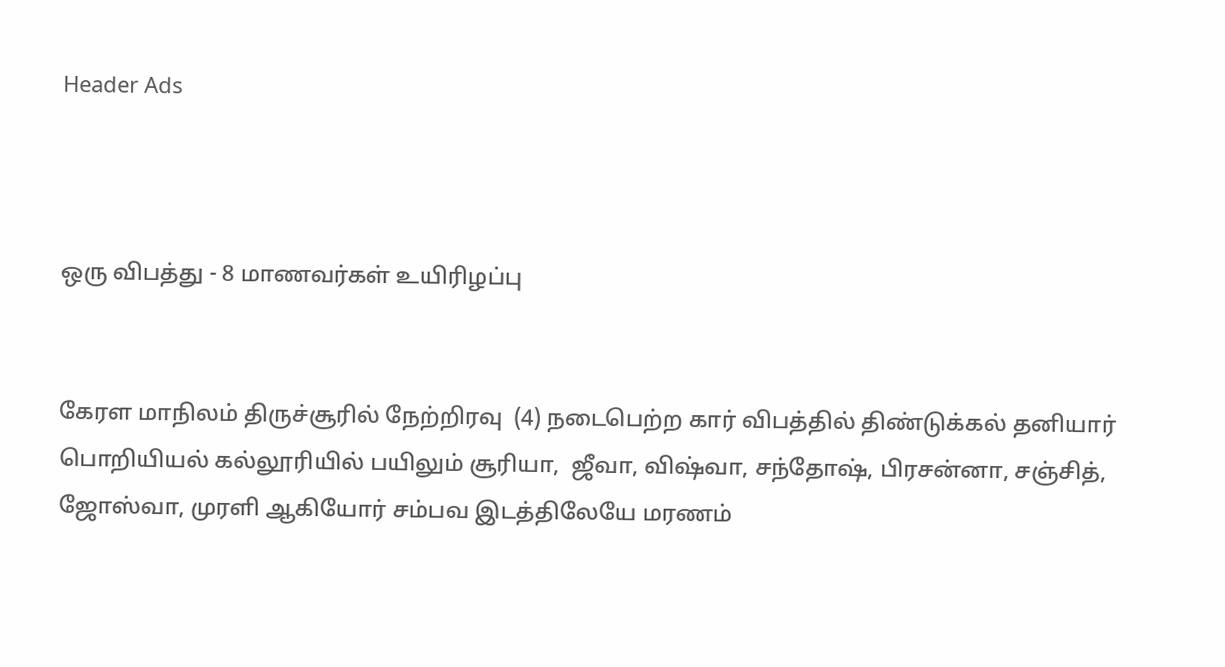Header Ads



ஒரு விபத்து - 8 மாணவர்கள் உயிரிழப்பு


கேரள மாநிலம் திருச்சூரில் நேற்றிரவு  (4) நடைபெற்ற கார் விபத்தில் திண்டுக்கல் தனியார் பொறியியல் கல்லூரியில் பயிலும் சூரியா,  ஜீவா, விஷ்வா, சந்தோஷ், பிரசன்னா, சஞ்சித், ஜோஸ்வா, முரளி ஆகியோர் சம்பவ இடத்திலேயே மரணம்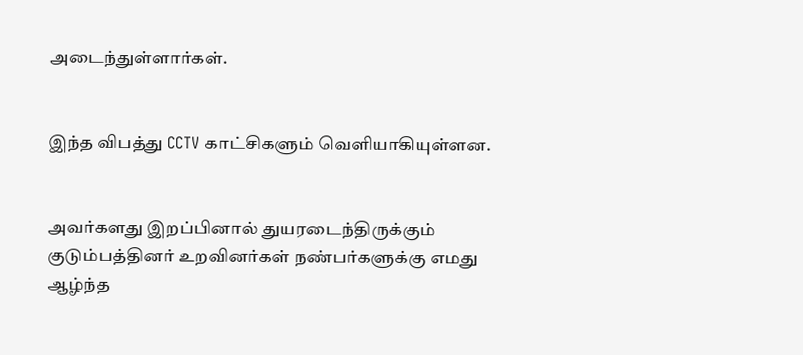அடைந்துள்ளார்கள்.


இந்த விபத்து CCTV காட்சிகளும் வெளியாகியுள்ளன.


அவர்களது இறப்பினால் துயரடைந்திருக்கும்  குடும்பத்தினர் உறவினர்கள் நண்பர்களுக்கு எமது ஆழ்ந்த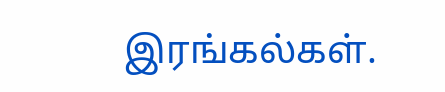இரங்கல்கள்.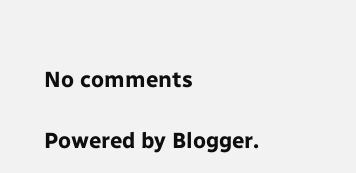No comments

Powered by Blogger.